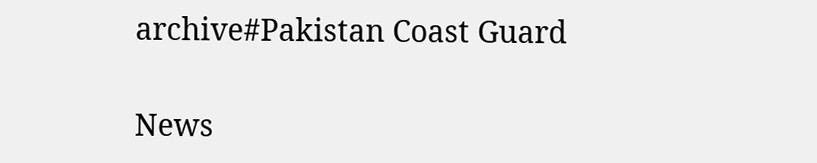archive#Pakistan Coast Guard

News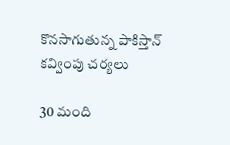కొనసాగుతున్న పాకిస్తాన్ కవ్వింపు చర్యలు

30 మంది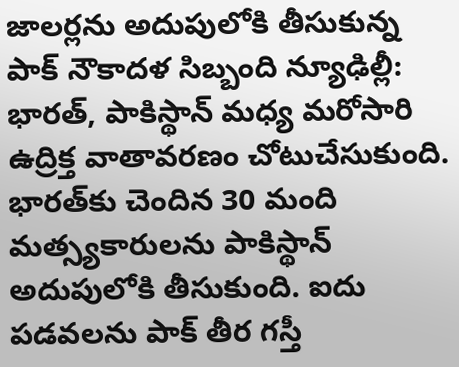జాలర్లను అదుపులోకి తీసుకున్న పాక్ నౌకాదళ సిబ్బంది న్యూఢిల్లీ: భారత్‌, పాకిస్థాన్‌ మధ్య మరోసారి ఉద్రిక్త వాతావరణం చోటుచేసుకుంది. భారత్‌కు చెందిన 30 మంది మత్స్యకారులను పాకిస్థాన్‌ అదుపులోకి తీసుకుంది. ఐదు పడవలను పాక్‌ తీర గస్తీ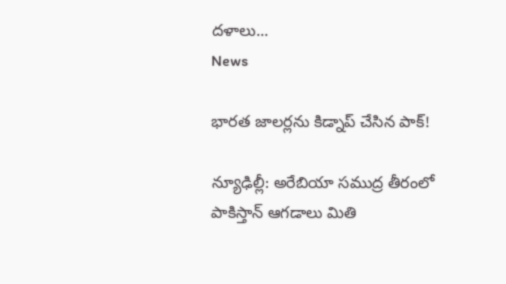దళాలు...
News

భారత జాలర్లను కిడ్నాప్ చేసిన పాక్!

న్యూఢిల్లీ: అరేబియా సముద్ర తీరంలో పాకిస్తాన్‌ ఆగడాలు మితి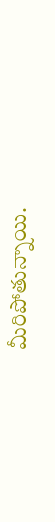మీరిపోతున్నాయి.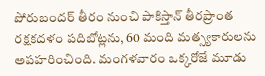పోరుబందర్ తీరం నుంచి పాకిస్తాన్‌ తీరప్రాంత రక్షకదళం పదిబోట్లను, 60 మంది మత్స్యకారులను అపహరించింది. మంగళవారం ఒక్కరోజే మూడు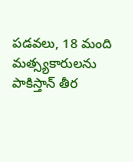పడవలు, 18 మంది మత్స్యకారులను పాకిస్తాన్‌ తీర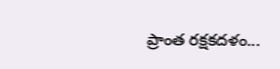ప్రాంత రక్షకదళం...